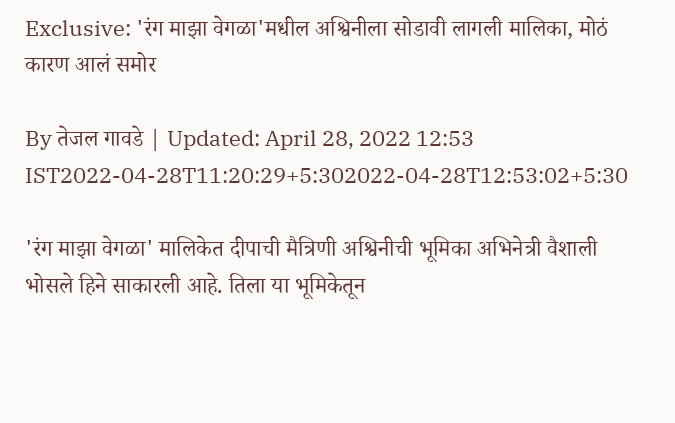Exclusive: 'रंग माझा वेगळा'मधील अश्विनीला सोडावी लागली मालिका, मोठं कारण आलं समोर

By तेजल गावडे | Updated: April 28, 2022 12:53 IST2022-04-28T11:20:29+5:302022-04-28T12:53:02+5:30

'रंग माझा वेगळा' मालिकेत दीपाची मैत्रिणी अश्विनीची भूमिका अभिनेत्री वैशाली भोसले हिने साकारली आहे. तिला या भूमिकेतून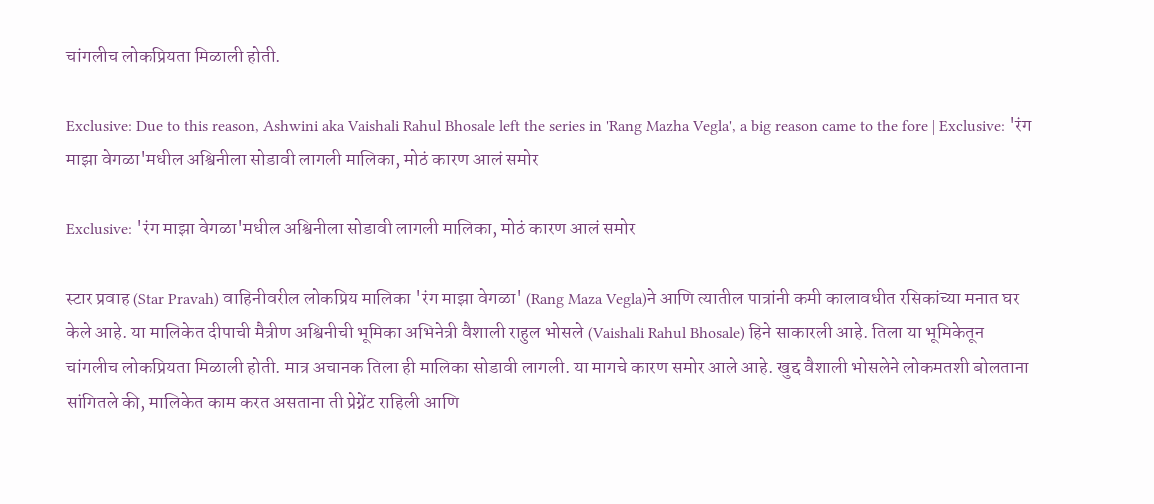चांगलीच लोकप्रियता मिळाली होती.

Exclusive: Due to this reason, Ashwini aka Vaishali Rahul Bhosale left the series in 'Rang Mazha Vegla', a big reason came to the fore | Exclusive: 'रंग माझा वेगळा'मधील अश्विनीला सोडावी लागली मालिका, मोठं कारण आलं समोर

Exclusive: 'रंग माझा वेगळा'मधील अश्विनीला सोडावी लागली मालिका, मोठं कारण आलं समोर

स्टार प्रवाह (Star Pravah) वाहिनीवरील लोकप्रिय मालिका 'रंग माझा वेगळा' (Rang Maza Vegla)ने आणि त्यातील पात्रांनी कमी कालावधीत रसिकांच्या मनात घर केले आहे. या मालिकेत दीपाची मैत्रीण अश्विनीची भूमिका अभिनेत्री वैशाली राहुल भोसले (Vaishali Rahul Bhosale) हिने साकारली आहे. तिला या भूमिकेतून चांगलीच लोकप्रियता मिळाली होती. मात्र अचानक तिला ही मालिका सोडावी लागली. या मागचे कारण समोर आले आहे. खुद्द वैशाली भोसलेने लोकमतशी बोलताना सांगितले की, मालिकेत काम करत असताना ती प्रेग्नेंट राहिली आणि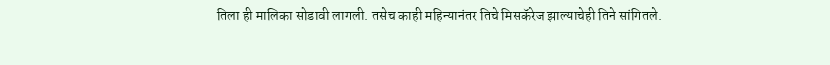तिला ही मालिका सोडावी लागली. तसेच काही महिन्यानंतर तिचे मिसकॅरेज झाल्याचेही तिने सांगितले.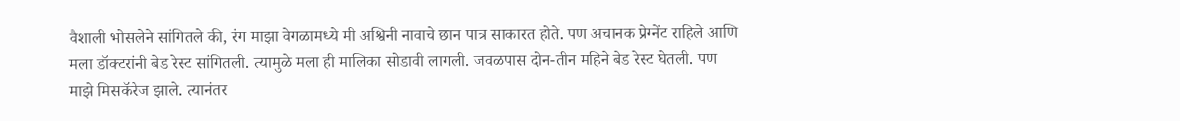वैशाली भोसलेने सांगितले की, रंग माझा वेगळामध्ये मी अश्विनी नावाचे छान पात्र साकारत होते. पण अचानक प्रेग्नेंट राहिले आणि मला डॉक्टरांनी बेड रेस्ट सांगितली. त्यामुळे मला ही मालिका सोडावी लागली. जवळपास दोन-तीन महिने बेड रेस्ट घेतली. पण माझे मिसकॅरेज झाले. त्यानंतर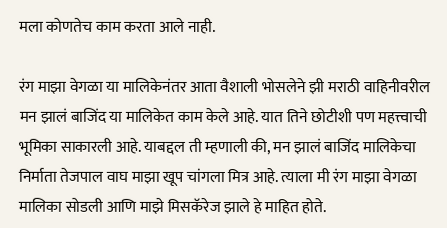मला कोणतेच काम करता आले नाही.

रंग माझा वेगळा या मालिकेनंतर आता वैशाली भोसलेने झी मराठी वाहिनीवरील मन झालं बाजिंद या मालिकेत काम केले आहे. यात तिने छोटीशी पण महत्त्वाची भूमिका साकारली आहे. याबद्दल ती म्हणाली की, मन झालं बाजिंद मालिकेचा निर्माता तेजपाल वाघ माझा खूप चांगला मित्र आहे. त्याला मी रंग माझा वेगळा मालिका सोडली आणि माझे मिसकॅरेज झाले हे माहित होते.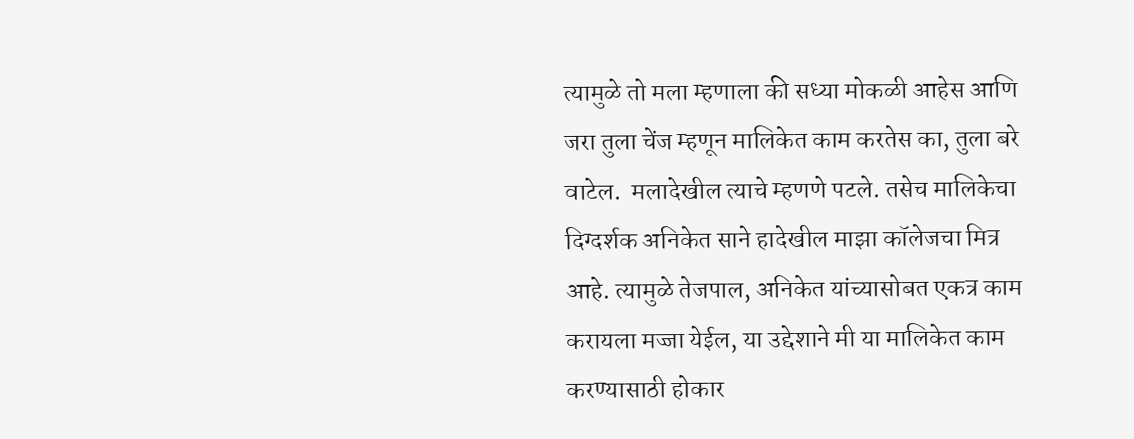त्यामुळे तो मला म्हणाला की सध्या मोकळी आहेस आणि जरा तुला चेंज म्हणून मालिकेत काम करतेस का, तुला बरे वाटेल.  मलादेखील त्याचे म्हणणे पटले. तसेच मालिकेचा दिग्दर्शक अनिकेत साने हादेखील माझा कॉलेजचा मित्र आहे. त्यामुळे तेजपाल, अनिकेत यांच्यासोबत एकत्र काम करायला मज्जा येईल, या उद्देशाने मी या मालिकेत काम करण्यासाठी होकार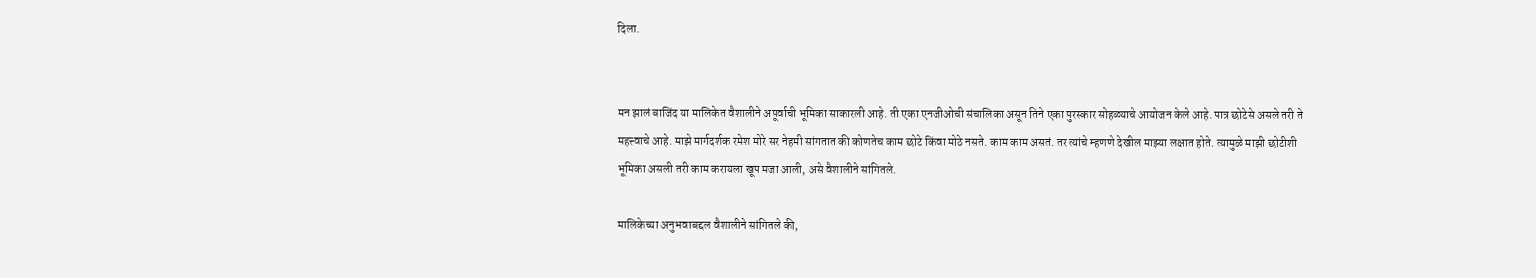दिला.


मन झालं बाजिंद या मालिकेत वैशालीने अपूर्वाची भूमिका साकारली आहे. ती एका एनजीओची संचालिका असून तिने एका पुरस्कार सोहळ्याचे आयोजन केले आहे. पात्र छोटेसे असले तरी ते महत्त्वाचे आहे. माझे मार्गदर्शक रमेश मोरे सर नेहमी सांगतात की कोणतेच काम छोटे किंवा मोठे नसते. काम काम असतं. तर त्यांचे म्हणणे देखील माझ्या लक्षात होते. त्यामुळे माझी छोटीशी भूमिका असली तरी काम करायला खूप मजा आली, असे वैशालीने सांगितले.

मालिकेच्या अनुभवाबद्दल वैशालीने सांगितले की,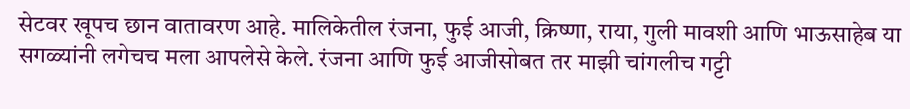सेटवर खूपच छान वातावरण आहे. मालिकेतील रंजना, फुई आजी, क्रिष्णा, राया, गुली मावशी आणि भाऊसाहेब या सगळ्यांनी लगेचच मला आपलेसे केले. रंजना आणि फुई आजीसोबत तर माझी चांगलीच गट्टी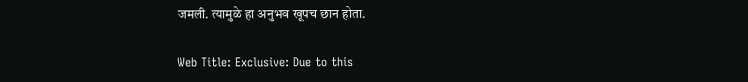जमली. त्यामुळे हा अनुभव खूपच छान होता.

Web Title: Exclusive: Due to this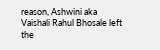reason, Ashwini aka Vaishali Rahul Bhosale left the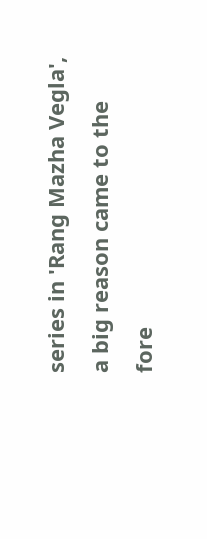series in 'Rang Mazha Vegla', a big reason came to the fore